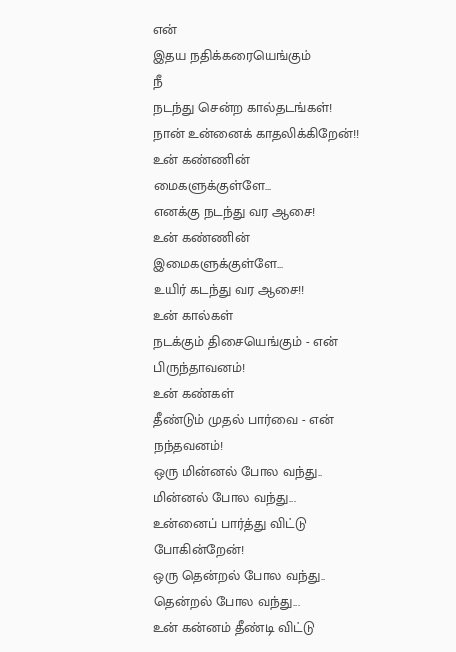என்
இதய நதிக்கரையெங்கும்
நீ
நடந்து சென்ற கால்தடங்கள்!
நான் உன்னைக் காதலிக்கிறேன்!!
உன் கண்ணின் மைகளுக்குள்ளே...
எனக்கு நடந்து வர ஆசை!
உன் கண்ணின் இமைகளுக்குள்ளே...
உயிர் கடந்து வர ஆசை!!
உன் கால்கள்
நடக்கும் திசையெங்கும் - என்
பிருந்தாவனம்!
உன் கண்கள்
தீண்டும் முதல் பார்வை - என்
நந்தவனம்!
ஒரு மின்னல் போல வந்து..
மின்னல் போல வந்து...
உன்னைப் பார்த்து விட்டு
போகின்றேன்!
ஒரு தென்றல் போல வந்து..
தென்றல் போல வந்து...
உன் கன்னம் தீண்டி விட்டு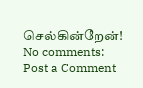செல்கின்றேன்!
No comments:
Post a Comment